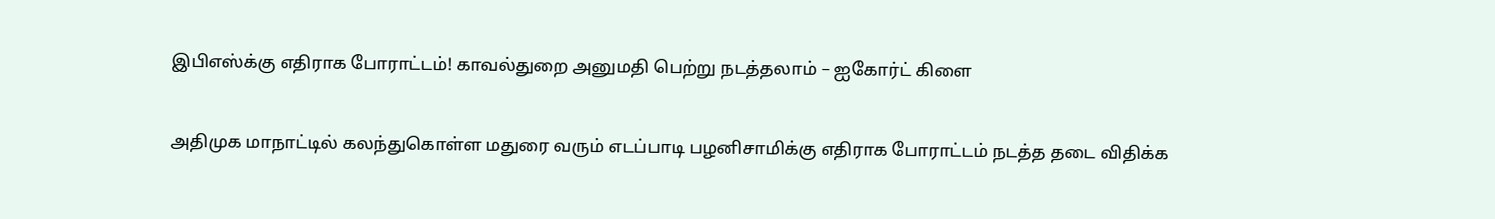இபிஎஸ்க்கு எதிராக போராட்டம்! காவல்துறை அனுமதி பெற்று நடத்தலாம் – ஐகோர்ட் கிளை

அதிமுக மாநாட்டில் கலந்துகொள்ள மதுரை வரும் எடப்பாடி பழனிசாமிக்கு எதிராக போராட்டம் நடத்த தடை விதிக்க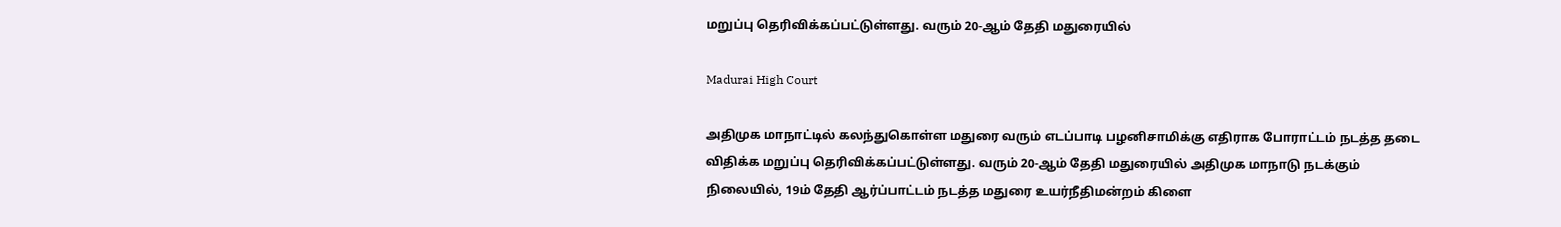மறுப்பு தெரிவிக்கப்பட்டுள்ளது. வரும் 20-ஆம் தேதி மதுரையில்

Madurai High Court

அதிமுக மாநாட்டில் கலந்துகொள்ள மதுரை வரும் எடப்பாடி பழனிசாமிக்கு எதிராக போராட்டம் நடத்த தடை விதிக்க மறுப்பு தெரிவிக்கப்பட்டுள்ளது. வரும் 20-ஆம் தேதி மதுரையில் அதிமுக மாநாடு நடக்கும் நிலையில், 19ம் தேதி ஆர்ப்பாட்டம் நடத்த மதுரை உயர்நீதிமன்றம் கிளை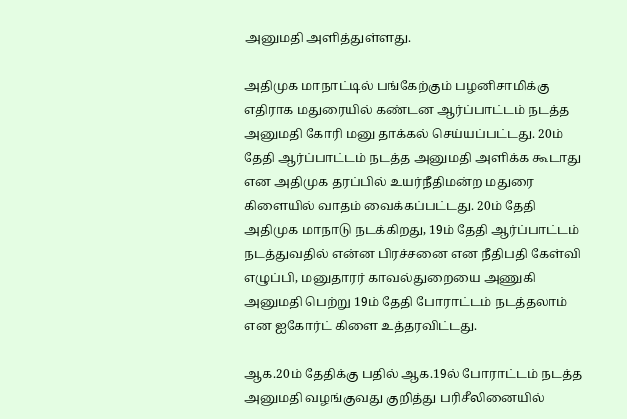அனுமதி அளித்துள்ளது.

அதிமுக மாநாட்டில் பங்கேற்கும் பழனிசாமிக்கு எதிராக மதுரையில் கண்டன ஆர்ப்பாட்டம் நடத்த அனுமதி கோரி மனு தாக்கல் செய்யப்பட்டது. 20ம் தேதி ஆர்ப்பாட்டம் நடத்த அனுமதி அளிக்க கூடாது என அதிமுக தரப்பில் உயர்நீதிமன்ற மதுரை கிளையில் வாதம் வைக்கப்பட்டது. 20ம் தேதி அதிமுக மாநாடு நடக்கிறது, 19ம் தேதி ஆர்ப்பாட்டம் நடத்துவதில் என்ன பிரச்சனை என நீதிபதி கேள்வி எழுப்பி, மனுதாரர் காவல்துறையை அணுகி அனுமதி பெற்று 19ம் தேதி போராட்டம் நடத்தலாம் என ஐகோர்ட் கிளை உத்தரவிட்டது.

ஆக.20ம் தேதிக்கு பதில் ஆக.19ல் போராட்டம் நடத்த அனுமதி வழங்குவது குறித்து பரிசீலினையில்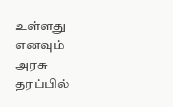உள்ளது எனவும் அரசு தரப்பில்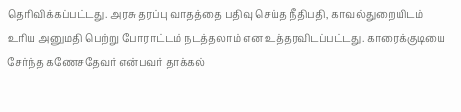தெரிவிக்கப்பட்டது. அரசு தரப்பு வாதத்தை பதிவு செய்த நீதிபதி, காவல்துறையிடம் உரிய அனுமதி பெற்று போராட்டம் நடத்தலாம் என உத்தரவிடப்பட்டது. காரைக்குடியை சேர்ந்த கணேசதேவர் என்பவர் தாக்கல்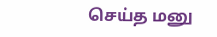செய்த மனு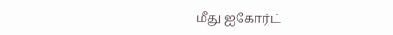மீது ஐகோர்ட்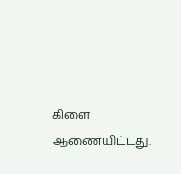கிளை ஆணையிட்டது.